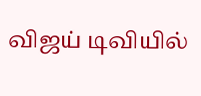விஜய் டிவியில்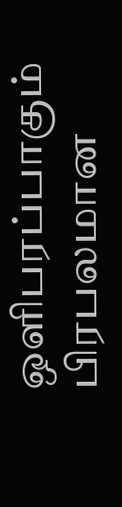ஒளிபரப்பாகும் பிரபலமான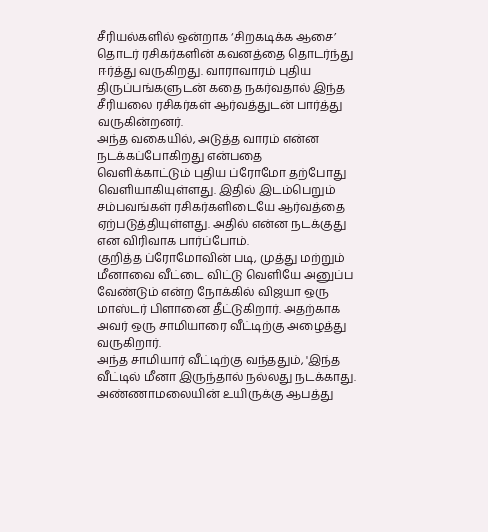சீரியல்களில் ஒன்றாக ‘சிறகடிக்க ஆசை’ தொடர் ரசிகர்களின் கவனத்தை தொடர்ந்து ஈர்த்து வருகிறது. வாராவாரம் புதிய திருப்பங்களுடன் கதை நகர்வதால் இந்த சீரியலை ரசிகர்கள் ஆர்வத்துடன் பார்த்து வருகின்றனர்.
அந்த வகையில், அடுத்த வாரம் என்ன நடக்கப்போகிறது என்பதை வெளிக்காட்டும் புதிய ப்ரோமோ தற்போது வெளியாகியுள்ளது. இதில் இடம்பெறும் சம்பவங்கள் ரசிகர்களிடையே ஆர்வத்தை ஏற்படுத்தியுள்ளது. அதில் என்ன நடக்குது என விரிவாக பார்ப்போம்.
குறித்த ப்ரோமோவின் படி, முத்து மற்றும் மீனாவை வீட்டை விட்டு வெளியே அனுப்ப வேண்டும் என்ற நோக்கில் விஜயா ஒரு மாஸ்டர் பிளானை தீட்டுகிறார். அதற்காக அவர் ஒரு சாமியாரை வீட்டிற்கு அழைத்து வருகிறார்.
அந்த சாமியார் வீட்டிற்கு வந்ததும், 'இந்த வீட்டில் மீனா இருந்தால் நல்லது நடக்காது. அண்ணாமலையின் உயிருக்கு ஆபத்து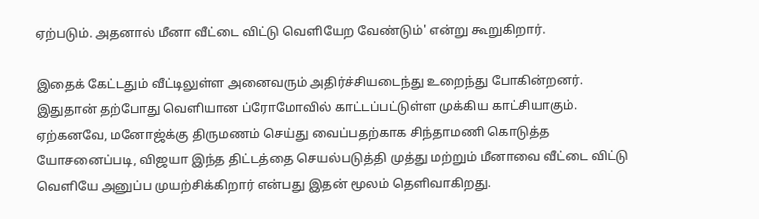ஏற்படும். அதனால் மீனா வீட்டை விட்டு வெளியேற வேண்டும்' என்று கூறுகிறார்.

இதைக் கேட்டதும் வீட்டிலுள்ள அனைவரும் அதிர்ச்சியடைந்து உறைந்து போகின்றனர். இதுதான் தற்போது வெளியான ப்ரோமோவில் காட்டப்பட்டுள்ள முக்கிய காட்சியாகும்.
ஏற்கனவே, மனோஜ்க்கு திருமணம் செய்து வைப்பதற்காக சிந்தாமணி கொடுத்த யோசனைப்படி, விஜயா இந்த திட்டத்தை செயல்படுத்தி முத்து மற்றும் மீனாவை வீட்டை விட்டு வெளியே அனுப்ப முயற்சிக்கிறார் என்பது இதன் மூலம் தெளிவாகிறது.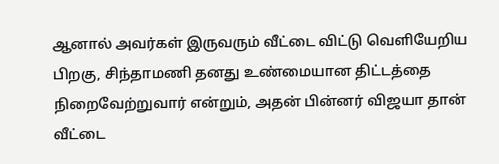ஆனால் அவர்கள் இருவரும் வீட்டை விட்டு வெளியேறிய பிறகு, சிந்தாமணி தனது உண்மையான திட்டத்தை நிறைவேற்றுவார் என்றும், அதன் பின்னர் விஜயா தான் வீட்டை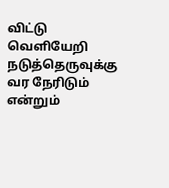விட்டு வெளியேறி நடுத்தெருவுக்கு வர நேரிடும் என்றும்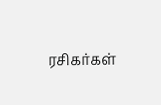ரசிகர்கள்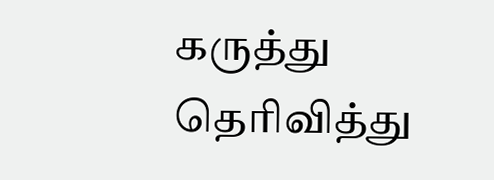கருத்து தெரிவித்து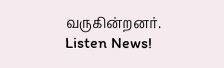வருகின்றனர்.
Listen News!